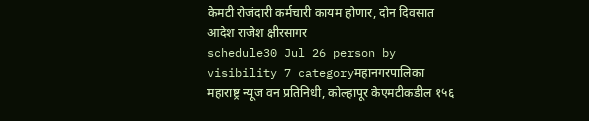केमटी रोजंदारी कर्मचारी कायम होणार, दोन दिवसात आदेश राजेश क्षीरसागर
schedule30 Jul 26 person by visibility 7 categoryमहानगरपालिका
महाराष्ट्र न्यूज वन प्रतिनिधी, कोल्हापूर केएमटीकडील १५६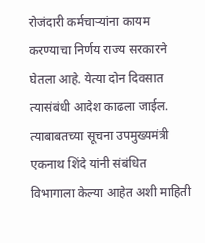रोजंदारी कर्मचाऱ्यांना कायम करण्याचा निर्णय राज्य सरकारने घेतला आहे. येत्या दोन दिवसात त्यासंबंधी आदेश काढला जाईल. त्याबाबतच्या सूचना उपमुख्यमंत्री एकनाथ शिंदे यांनी संबंधित विभागाला केल्या आहेत अशी माहिती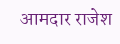आमदार राजेश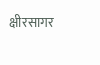क्षीरसागर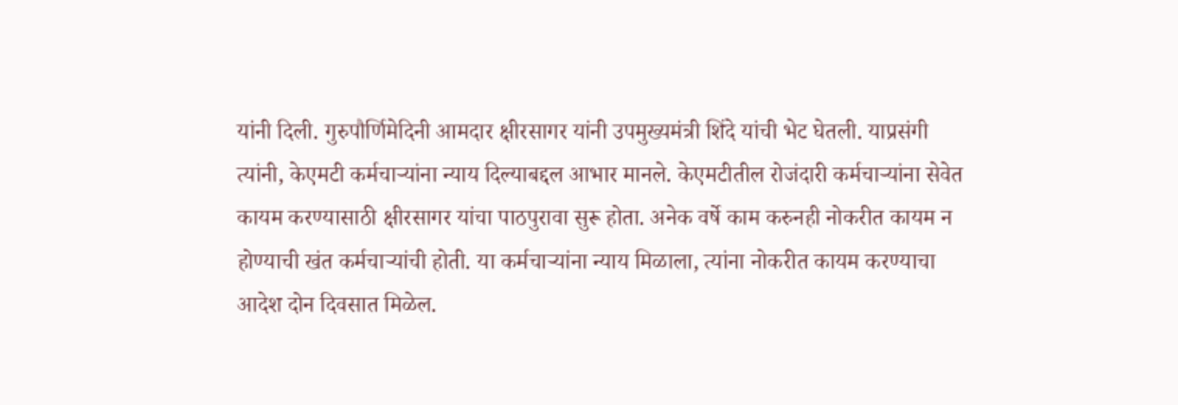यांनी दिली. गुरुपौर्णिमेदिनी आमदार क्षीरसागर यांनी उपमुख्यमंत्री शिंदे यांची भेट घेतली. याप्रसंगी त्यांनी, केएमटी कर्मचाऱ्यांना न्याय दिल्याबद्दल आभार मानले. केएमटीतील रोजंदारी कर्मचाऱ्यांना सेवेत कायम करण्यासाठी क्षीरसागर यांचा पाठपुरावा सुरू होता. अनेक वर्षे काम करुनही नोकरीत कायम न होण्याची खंत कर्मचाऱ्यांची होती. या कर्मचाऱ्यांना न्याय मिळाला, त्यांना नोकरीत कायम करण्याचा आदेश दोन दिवसात मिळेल.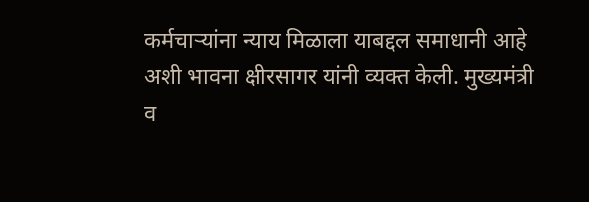कर्मचाऱ्यांना न्याय मिळाला याबद्दल समाधानी आहे अशी भावना क्षीरसागर यांनी व्यक्त केली. मुख्यमंत्री व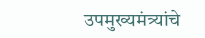उपमुख्यमंत्र्यांचे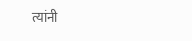त्यांनी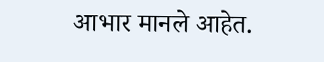आभार मानले आहेत.